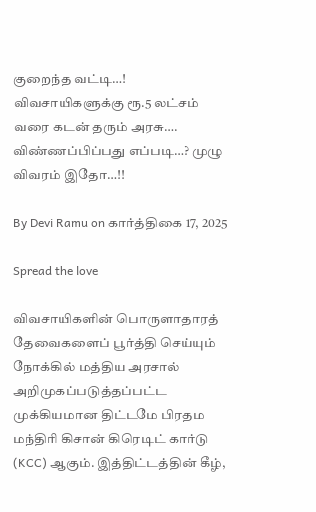குறைந்த வட்டி…! விவசாயிகளுக்கு ரூ.5 லட்சம் வரை கடன் தரும் அரசு…. விண்ணப்பிப்பது எப்படி…? முழு விவரம் இதோ…!!

By Devi Ramu on கார்த்திகை 17, 2025

Spread the love

விவசாயிகளின் பொருளாதாரத் தேவைகளைப் பூர்த்தி செய்யும் நோக்கில் மத்திய அரசால் அறிமுகப்படுத்தப்பட்ட முக்கியமான திட்டமே பிரதம மந்திரி கிசான் கிரெடிட் கார்டு (KCC) ஆகும். இத்திட்டத்தின் கீழ்,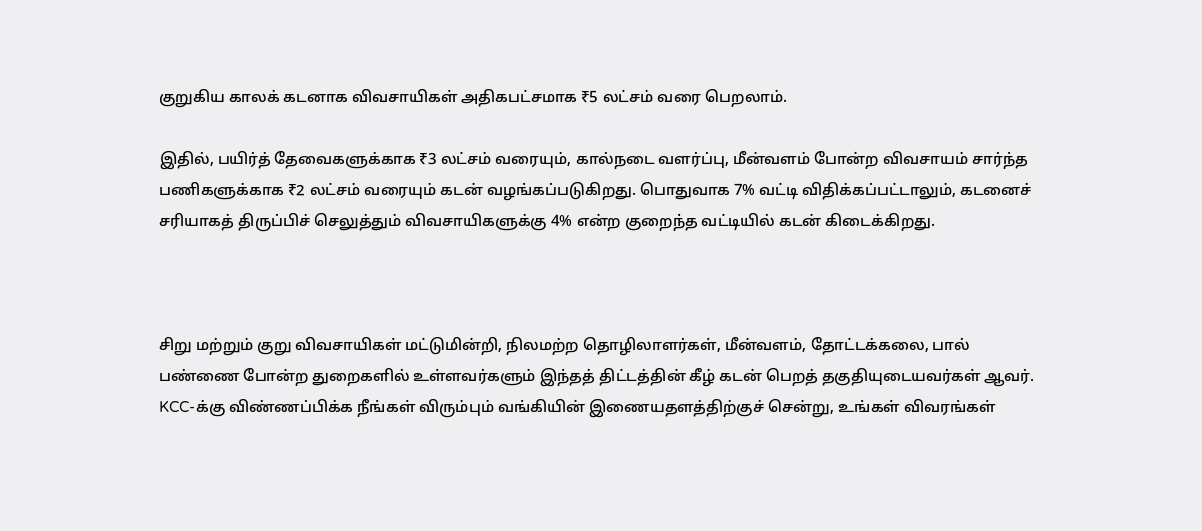குறுகிய காலக் கடனாக விவசாயிகள் அதிகபட்சமாக ₹5 லட்சம் வரை பெறலாம்.

இதில், பயிர்த் தேவைகளுக்காக ₹3 லட்சம் வரையும், கால்நடை வளர்ப்பு, மீன்வளம் போன்ற விவசாயம் சார்ந்த பணிகளுக்காக ₹2 லட்சம் வரையும் கடன் வழங்கப்படுகிறது. பொதுவாக 7% வட்டி விதிக்கப்பட்டாலும், கடனைச் சரியாகத் திருப்பிச் செலுத்தும் விவசாயிகளுக்கு 4% என்ற குறைந்த வட்டியில் கடன் கிடைக்கிறது.



சிறு மற்றும் குறு விவசாயிகள் மட்டுமின்றி, நிலமற்ற தொழிலாளர்கள், மீன்வளம், தோட்டக்கலை, பால் பண்ணை போன்ற துறைகளில் உள்ளவர்களும் இந்தத் திட்டத்தின் கீழ் கடன் பெறத் தகுதியுடையவர்கள் ஆவர். KCC-க்கு விண்ணப்பிக்க நீங்கள் விரும்பும் வங்கியின் இணையதளத்திற்குச் சென்று, உங்கள் விவரங்கள்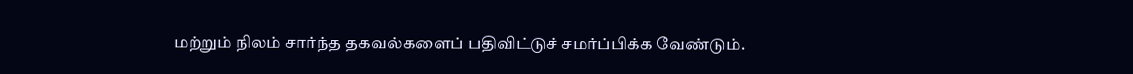மற்றும் நிலம் சார்ந்த தகவல்களைப் பதிவிட்டுச் சமர்ப்பிக்க வேண்டும்.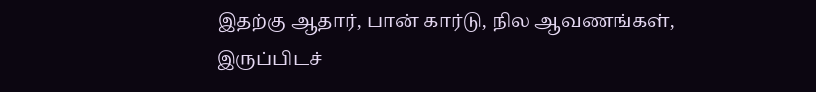இதற்கு ஆதார், பான் கார்டு, நில ஆவணங்கள், இருப்பிடச்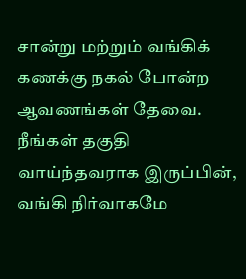சான்று மற்றும் வங்கிக் கணக்கு நகல் போன்ற ஆவணங்கள் தேவை. நீங்கள் தகுதி வாய்ந்தவராக இருப்பின், வங்கி நிர்வாகமே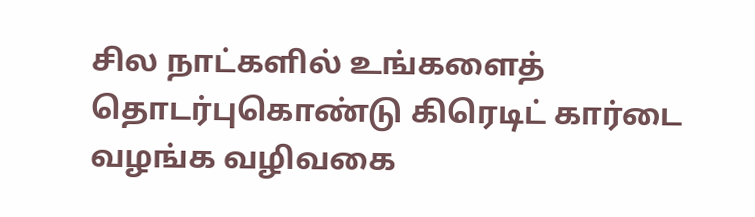சில நாட்களில் உங்களைத் தொடர்புகொண்டு கிரெடிட் கார்டை வழங்க வழிவகை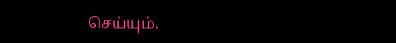செய்யும்.